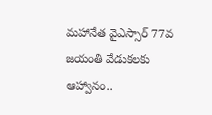మహానేత వైఎస్సార్ 77వ జయంతి వేడుకలకు ఆహ్వానం..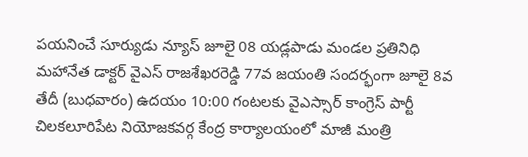పయనించే సూర్యుడు న్యూస్ జూలై 08 యడ్లపాడు మండల ప్రతినిధి మహానేత డాక్టర్ వైఎస్ రాజశేఖరరెడ్డి 77వ జయంతి సందర్భంగా జూలై 8వ తేదీ (బుధవారం) ఉదయం 10:00 గంటలకు వైఎస్సార్ కాంగ్రెస్ పార్టీ చిలకలూరిపేట నియోజకవర్గ కేంద్ర కార్యాలయంలో మాజీ మంత్రి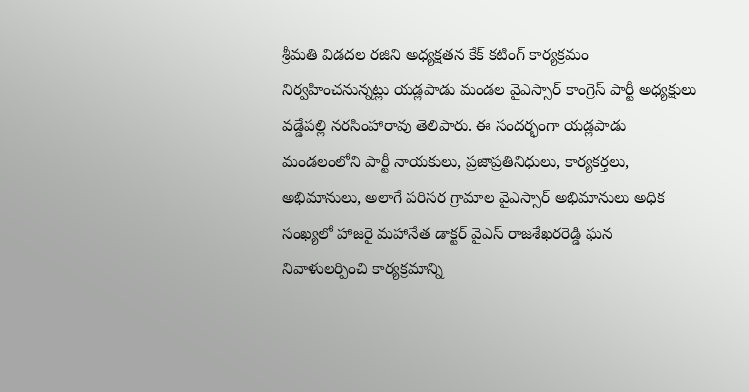శ్రీమతి విడదల రజిని అధ్యక్షతన కేక్ కటింగ్ కార్యక్రమం నిర్వహించనున్నట్లు యడ్లపాడు మండల వైఎస్సార్ కాంగ్రెస్ పార్టీ అధ్యక్షులు వడ్డేపల్లి నరసింహారావు తెలిపారు. ఈ సందర్భంగా యడ్లపాడు మండలంలోని పార్టీ నాయకులు, ప్రజాప్రతినిధులు, కార్యకర్తలు, అభిమానులు, అలాగే పరిసర గ్రామాల వైఎస్సార్ అభిమానులు అధిక సంఖ్యలో హాజరై మహానేత డాక్టర్ వైఎస్ రాజశేఖరరెడ్డి ఘన నివాళులర్పించి కార్యక్రమాన్ని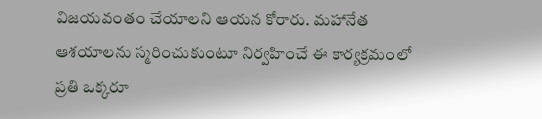విజయవంతం చేయాలని ఆయన కోరారు. మహానేత ఆశయాలను స్మరించుకుంటూ నిర్వహించే ఈ కార్యక్రమంలో ప్రతి ఒక్కరూ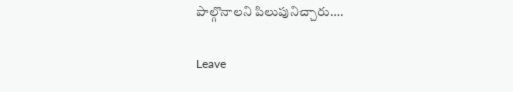పాల్గొనాలని పిలుపునిచ్చారు….

Leave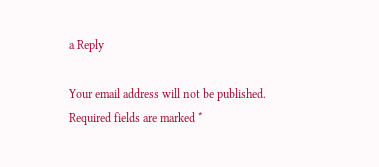a Reply

Your email address will not be published. Required fields are marked *